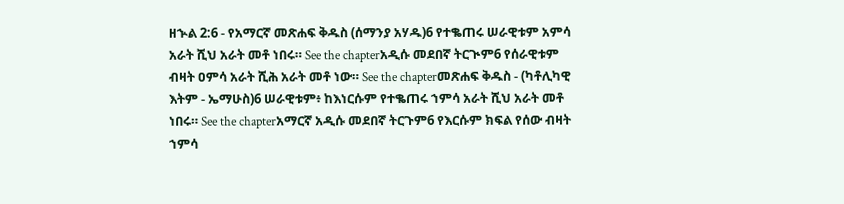ዘኍል 2:6 - የአማርኛ መጽሐፍ ቅዱስ (ሰማንያ አሃዱ)6 የተቈጠሩ ሠራዊቱም አምሳ አራት ሺህ አራት መቶ ነበሩ። See the chapterአዲሱ መደበኛ ትርጒም6 የሰራዊቱም ብዛት ዐምሳ አራት ሺሕ አራት መቶ ነው። See the chapterመጽሐፍ ቅዱስ - (ካቶሊካዊ እትም - ኤማሁስ)6 ሠራዊቱም፥ ከእነርሱም የተቈጠሩ ኀምሳ አራት ሺህ አራት መቶ ነበሩ። See the chapterአማርኛ አዲሱ መደበኛ ትርጉም6 የእርሱም ክፍል የሰው ብዛት ኀምሳ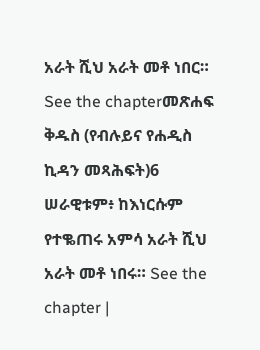አራት ሺህ አራት መቶ ነበር። See the chapterመጽሐፍ ቅዱስ (የብሉይና የሐዲስ ኪዳን መጻሕፍት)6 ሠራዊቱም፥ ከእነርሱም የተቈጠሩ አምሳ አራት ሺህ አራት መቶ ነበሩ። See the chapter |